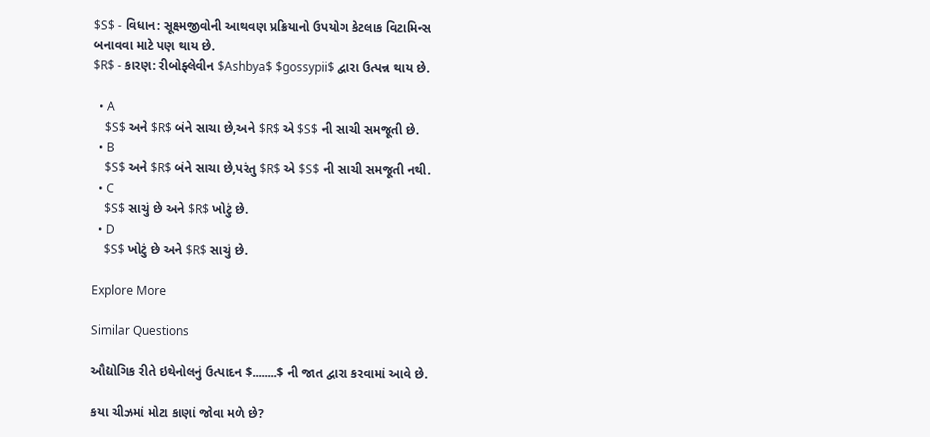$S$ - વિધાન: સૂક્ષ્મજીવોની આથવણ પ્રક્રિયાનો ઉપયોગ કેટલાક વિટામિન્સ બનાવવા માટે પણ થાય છે.
$R$ - કારણ: રીબોફ્લેવીન $Ashbya$ $gossypii$ દ્વારા ઉત્પન્ન થાય છે.

  • A
    $S$ અને $R$ બંને સાચા છે,અને $R$ એ $S$ ની સાચી સમજૂતી છે.
  • B
    $S$ અને $R$ બંને સાચા છે,પરંતુ $R$ એ $S$ ની સાચી સમજૂતી નથી.
  • C
    $S$ સાચું છે અને $R$ ખોટું છે.
  • D
    $S$ ખોટું છે અને $R$ સાચું છે.

Explore More

Similar Questions

ઔદ્યોગિક રીતે ઇથેનોલનું ઉત્પાદન $........$ ની જાત દ્વારા કરવામાં આવે છે.

કયા ચીઝમાં મોટા કાણાં જોવા મળે છે?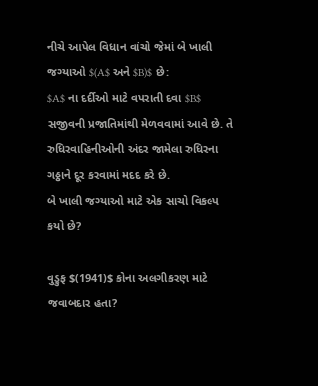નીચે આપેલ વિધાન વાંચો જેમાં બે ખાલી જગ્યાઓ $(A$ અને $B)$ છે:
$A$ ના દર્દીઓ માટે વપરાતી દવા $B$ સજીવની પ્રજાતિમાંથી મેળવવામાં આવે છે. તે રુધિરવાહિનીઓની અંદર જામેલા રુધિરના ગઠ્ઠાને દૂર કરવામાં મદદ કરે છે.
બે ખાલી જગ્યાઓ માટે એક સાચો વિકલ્પ કયો છે?

વુડ્રુફ $(1941)$ કોના અલગીકરણ માટે જવાબદાર હતા?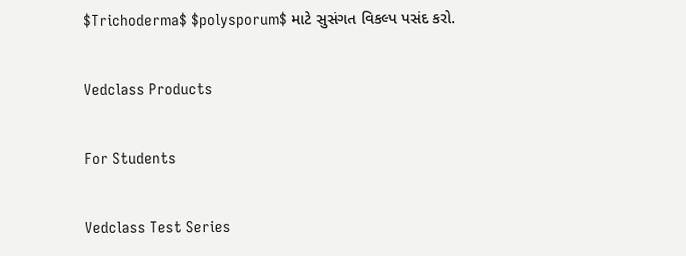$Trichoderma$ $polysporum$ માટે સુસંગત વિકલ્પ પસંદ કરો.

Vedclass Products

For Students

Vedclass Test Series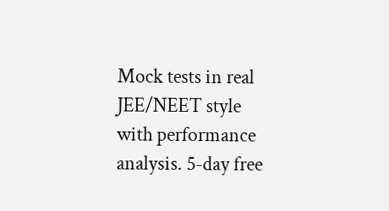Mock tests in real JEE/NEET style with performance analysis. 5-day free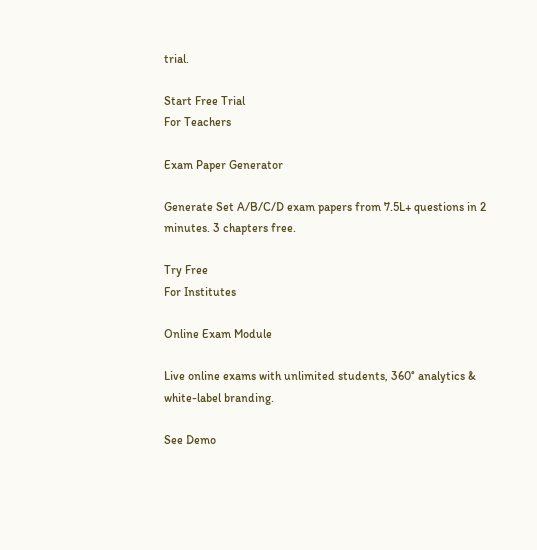trial.

Start Free Trial
For Teachers

Exam Paper Generator

Generate Set A/B/C/D exam papers from 7.5L+ questions in 2 minutes. 3 chapters free.

Try Free
For Institutes

Online Exam Module

Live online exams with unlimited students, 360° analytics & white-label branding.

See Demo